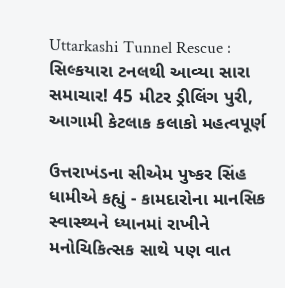Uttarkashi Tunnel Rescue : સિલ્કયારા ટનલથી આવ્યા સારા સમાચાર! 45 મીટર ડ્રીલિંગ પુરી, આગામી કેટલાક કલાકો મહત્વપૂર્ણ

ઉત્તરાખંડના સીએમ પુષ્કર સિંહ ધામીએ કહ્યું - કામદારોના માનસિક સ્વાસ્થ્યને ધ્યાનમાં રાખીને મનોચિકિત્સક સાથે પણ વાત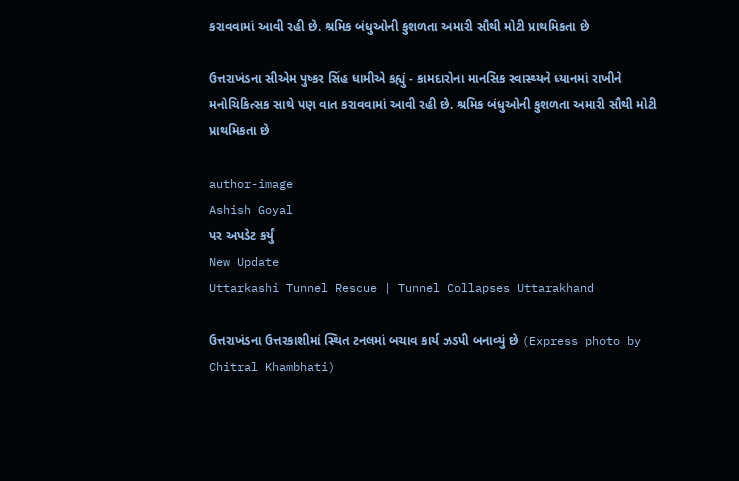કરાવવામાં આવી રહી છે. શ્રમિક બંધુઓની કુશળતા અમારી સૌથી મોટી પ્રાથમિકતા છે

ઉત્તરાખંડના સીએમ પુષ્કર સિંહ ધામીએ કહ્યું - કામદારોના માનસિક સ્વાસ્થ્યને ધ્યાનમાં રાખીને મનોચિકિત્સક સાથે પણ વાત કરાવવામાં આવી રહી છે. શ્રમિક બંધુઓની કુશળતા અમારી સૌથી મોટી પ્રાથમિકતા છે

author-image
Ashish Goyal
પર અપડેટ કર્યું
New Update
Uttarkashi Tunnel Rescue | Tunnel Collapses Uttarakhand

ઉત્તરાખંડના ઉત્તરકાશીમાં સ્થિત ટનલમાં બચાવ કાર્ય ઝડપી બનાવ્યું છે (Express photo by Chitral Khambhati)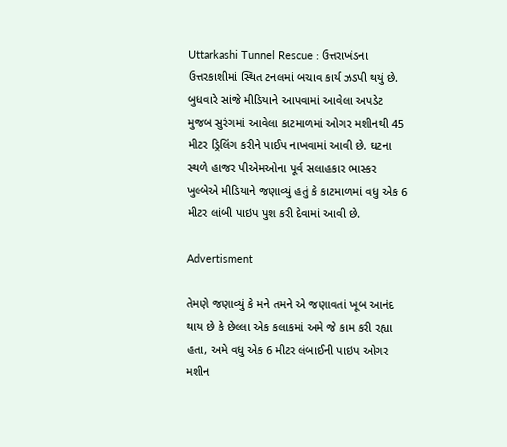Uttarkashi Tunnel Rescue : ઉત્તરાખંડના ઉત્તરકાશીમાં સ્થિત ટનલમાં બચાવ કાર્ય ઝડપી થયું છે. બુધવારે સાંજે મીડિયાને આપવામાં આવેલા અપડેટ મુજબ સુરંગમાં આવેલા કાટમાળમાં ઓગર મશીનથી 45 મીટર ડ્રિલિંગ કરીને પાઈપ નાખવામાં આવી છે. ઘટના સ્થળે હાજર પીએમઓના પૂર્વ સલાહકાર ભાસ્કર ખુલ્બેએ મીડિયાને જણાવ્યું હતું કે કાટમાળમાં વધુ એક 6 મીટર લાંબી પાઇપ પુશ કરી દેવામાં આવી છે.

Advertisment

તેમણે જણાવ્યું કે મને તમને એ જણાવતાં ખૂબ આનંદ થાય છે કે છેલ્લા એક કલાકમાં અમે જે કામ કરી રહ્યા હતા, અમે વધુ એક 6 મીટર લંબાઈની પાઇપ ઓગર મશીન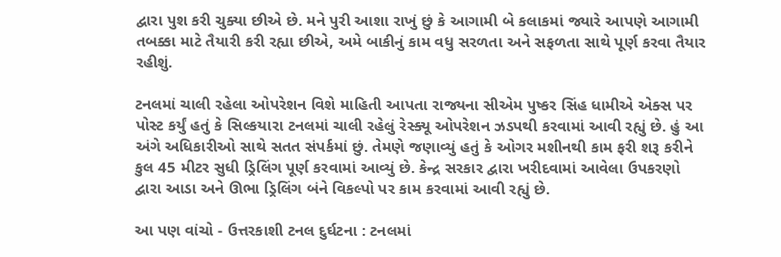દ્વારા પુશ કરી ચુક્યા છીએ છે. મને પુરી આશા રાખું છું કે આગામી બે કલાકમાં જ્યારે આપણે આગામી તબક્કા માટે તૈયારી કરી રહ્યા છીએ, અમે બાકીનું કામ વધુ સરળતા અને સફળતા સાથે પૂર્ણ કરવા તૈયાર રહીશું.

ટનલમાં ચાલી રહેલા ઓપરેશન વિશે માહિતી આપતા રાજ્યના સીએમ પુષ્કર સિંહ ધામીએ એક્સ પર પોસ્ટ કર્યું હતું કે સિલ્કયારા ટનલમાં ચાલી રહેલું રેસ્ક્યૂ ઓપરેશન ઝડપથી કરવામાં આવી રહ્યું છે. હું આ અંગે અધિકારીઓ સાથે સતત સંપર્કમાં છું. તેમણે જણાવ્યું હતું કે ઓગર મશીનથી કામ ફરી શરૂ કરીને કુલ 45 મીટર સુધી ડ્રિલિંગ પૂર્ણ કરવામાં આવ્યું છે. કેન્દ્ર સરકાર દ્વારા ખરીદવામાં આવેલા ઉપકરણો દ્વારા આડા અને ઊભા ડ્રિલિંગ બંને વિકલ્પો પર કામ કરવામાં આવી રહ્યું છે.

આ પણ વાંચો - ઉત્તરકાશી ટનલ દુર્ઘટના : ટનલમાં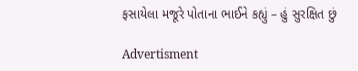ફસાયેલા મજૂરે પોતાના ભાઈને કહ્યું – હું સુરક્ષિત છું

Advertisment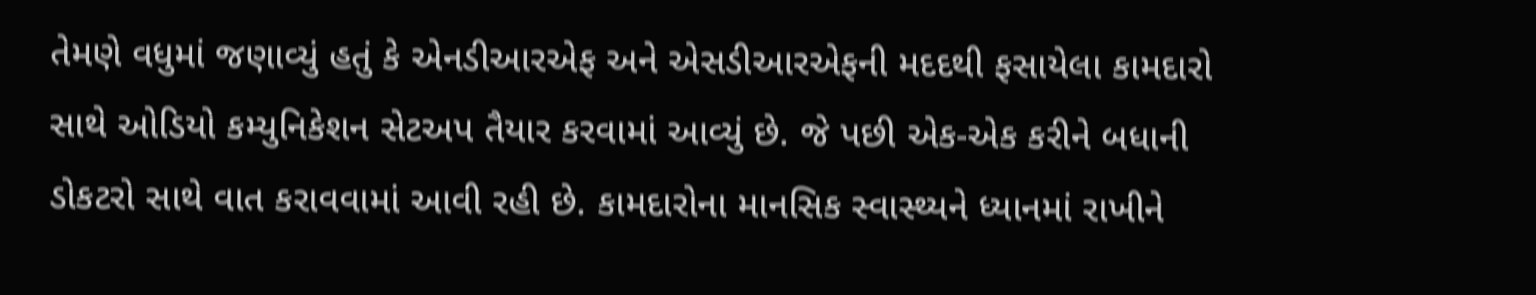તેમણે વધુમાં જણાવ્યું હતું કે એનડીઆરએફ અને એસડીઆરએફની મદદથી ફસાયેલા કામદારો સાથે ઓડિયો કમ્યુનિકેશન સેટઅપ તૈયાર કરવામાં આવ્યું છે. જે પછી એક-એક કરીને બધાની ડોકટરો સાથે વાત કરાવવામાં આવી રહી છે. કામદારોના માનસિક સ્વાસ્થ્યને ધ્યાનમાં રાખીને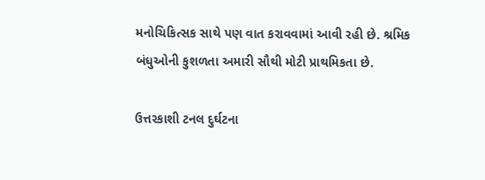મનોચિકિત્સક સાથે પણ વાત કરાવવામાં આવી રહી છે. શ્રમિક બંધુઓની કુશળતા અમારી સૌથી મોટી પ્રાથમિકતા છે.

ઉત્તરકાશી ટનલ દુર્ઘટના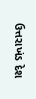ઉત્તરાખંડ દેશ